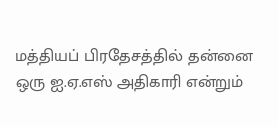மத்தியப் பிரதேசத்தில் தன்னை ஒரு ஐ.ஏ.எஸ் அதிகாரி என்றும்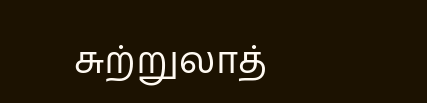சுற்றுலாத்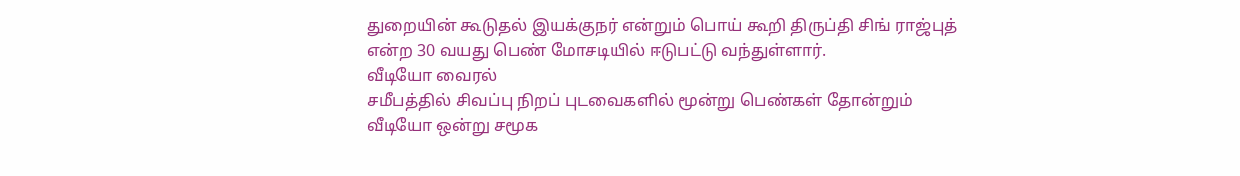துறையின் கூடுதல் இயக்குநர் என்றும் பொய் கூறி திருப்தி சிங் ராஜ்புத் என்ற 30 வயது பெண் மோசடியில் ஈடுபட்டு வந்துள்ளார்.
வீடியோ வைரல்
சமீபத்தில் சிவப்பு நிறப் புடவைகளில் மூன்று பெண்கள் தோன்றும் வீடியோ ஒன்று சமூக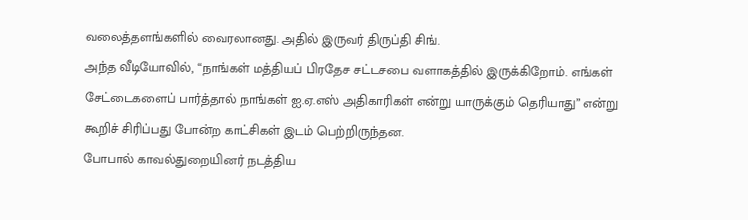வலைத்தளங்களில் வைரலானது. அதில் இருவர் திருப்தி சிங்.
அந்த வீடியோவில், “நாங்கள் மத்தியப் பிரதேச சட்டசபை வளாகத்தில் இருக்கிறோம். எங்கள் சேட்டைகளைப் பார்த்தால் நாங்கள் ஐ.ஏ.எஸ் அதிகாரிகள் என்று யாருக்கும் தெரியாது” என்று கூறிச் சிரிப்பது போன்ற காட்சிகள் இடம் பெற்றிருந்தன.
போபால் காவல்துறையினர் நடத்திய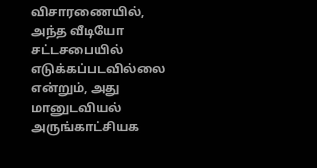விசாரணையில், அந்த வீடியோ சட்டசபையில் எடுக்கப்படவில்லை என்றும், அது மானுடவியல் அருங்காட்சியக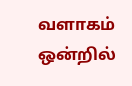வளாகம் ஒன்றில்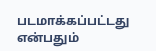படமாக்கப்பட்டது என்பதும்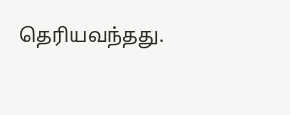தெரியவந்தது.